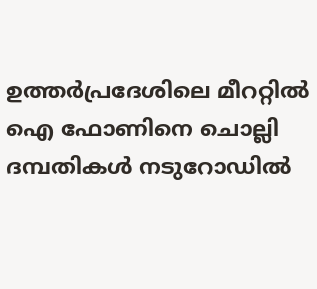ഉത്തർപ്രദേശിലെ മീററ്റിൽ ഐ ഫോണിനെ ചൊല്ലി ദമ്പതികൾ നടുറോഡിൽ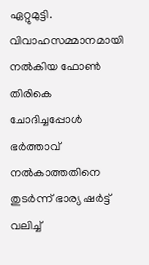ഏറ്റുമുട്ടി. വിവാഹസമ്മാനമായി നൽകിയ ഫോൺ തിരികെ ചോദിച്ചപ്പോൾ ഭർത്താവ് നൽകാത്തതിനെ തുടർന്ന് ഭാര്യ ഷർട്ട് വലിച്ച്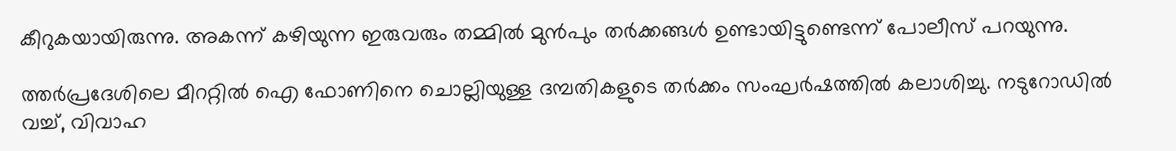കീറുകയായിരുന്നു. അകന്ന് കഴിയുന്ന ഇരുവരും തമ്മിൽ മുൻപും തർക്കങ്ങൾ ഉണ്ടായിട്ടുണ്ടെന്ന് പോലീസ് പറയുന്നു.

ത്തർപ്രദേശിലെ മീററ്റിൽ ഐ ഫോണിനെ ചൊല്ലിയുള്ള ദമ്പതികളുടെ തർക്കം സംഘർഷത്തിൽ കലാശിച്ചു. നടുറോഡിൽ വച്ച്, വിവാഹ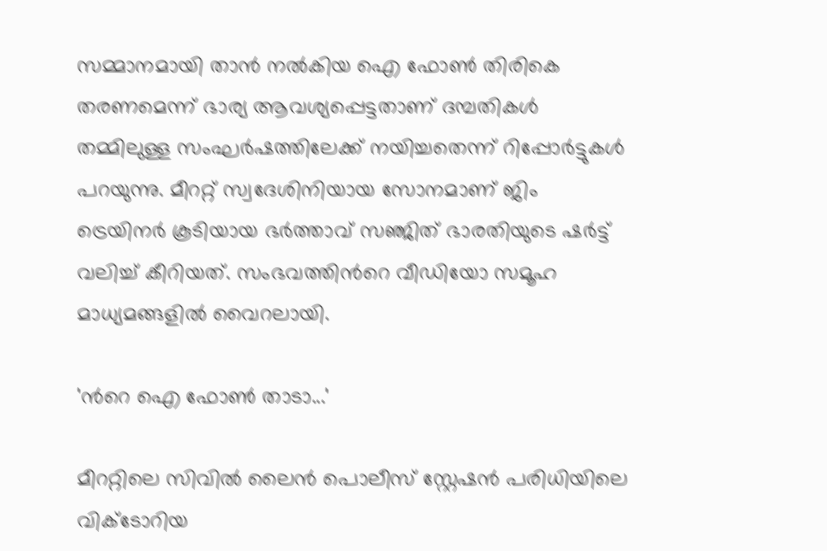സമ്മാനമായി താൻ നൽകിയ ഐ ഫോൺ തിരികെ തരണമെന്ന് ഭാര്യ ആവശ്യപ്പെട്ടതാണ് ദമ്പതികൾ തമ്മിലുള്ള സംഘർഷത്തിലേക്ക് നയിച്ചതെന്ന് റിപ്പോർട്ടുകൾ പറയുന്നു. മീററ്റ് സ്വദേശിനിയായ സോനമാണ് ജിം ട്രെയിനർ കൂടിയായ ഭർത്താവ് സഞ്ജിത് ഭാരതിയുടെ ഷർട്ട് വലിച്ച് കീറിയത്. സംഭവത്തിന്‍റെ വീഡിയോ സമൂഹ മാധ്യമങ്ങളിൽ വൈറലായി.

'ന്‍റെ ഐ ഫോൺ താടാ...'

മീററ്റിലെ സിവിൽ ലൈൻ പൊലീസ് സ്റ്റേഷൻ പരിധിയിലെ വിക്ടോറിയ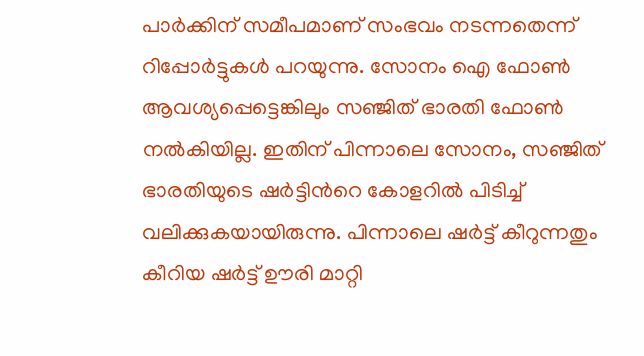പാർക്കിന് സമീപമാണ് സംഭവം നടന്നതെന്ന് റിപ്പോർട്ടുകൾ പറയുന്നു. സോനം ഐ ഫോൺ ആവശ്യപ്പെട്ടെങ്കിലും സ‍ഞ്ജിത് ഭാരതി ഫോൺ നൽകിയില്ല. ഇതിന് പിന്നാലെ സോനം, സ‌ഞ്ജിത് ഭാരതിയുടെ ഷർട്ടിന്‍റെ കോളറിൽ പിടിച്ച് വലിക്കുകയായിരുന്നു. പിന്നാലെ ഷർട്ട് കീറുന്നതും കീറിയ ഷർട്ട് ഊരി മാറ്റി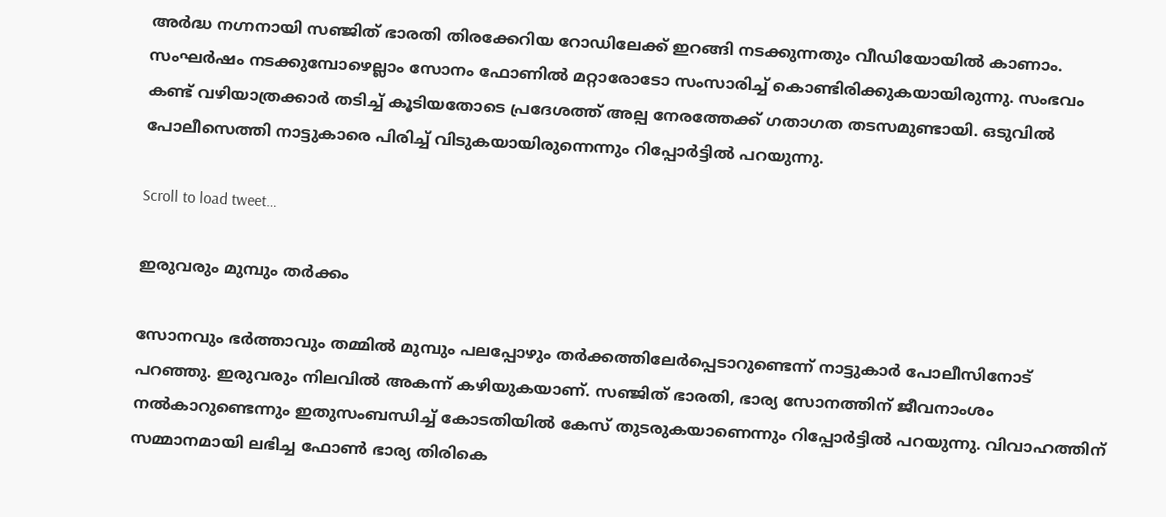അർദ്ധ നഗ്നനായി സഞ്ജിത് ഭാരതി തിരക്കേറിയ റോഡിലേക്ക് ഇറങ്ങി നടക്കുന്നതും വീഡിയോയിൽ കാണാം. സംഘർഷം നടക്കുമ്പോഴെല്ലാം സോനം ഫോണിൽ മറ്റാരോടോ സംസാരിച്ച് കൊണ്ടിരിക്കുകയായിരുന്നു. സംഭവം കണ്ട് വഴിയാത്രക്കാർ തടിച്ച് കൂടിയതോടെ പ്രദേശത്ത് അല്പ നേരത്തേക്ക് ഗതാഗത തടസമുണ്ടായി. ഒടുവിൽ പോലീസെത്തി നാട്ടുകാരെ പിരിച്ച് വിടുകയായിരുന്നെന്നും റിപ്പോർട്ടിൽ പറയുന്നു.

Scroll to load tweet…

ഇരുവരും മുമ്പും തർക്കം

സോനവും ഭ‍ർത്താവും തമ്മിൽ മുമ്പും പലപ്പോഴും തർക്കത്തിലേർപ്പെടാറുണ്ടെന്ന് നാട്ടുകാർ പോലീസിനോട് പറഞ്ഞു. ഇരുവരും നിലവിൽ അകന്ന് കഴിയുകയാണ്. സഞ്ജിത് ഭാരതി, ഭാര്യ സോനത്തിന് ജീവനാംശം നൽകാറുണ്ടെന്നും ഇതുസംബന്ധിച്ച് കോടതിയിൽ കേസ് തുടരുകയാണെന്നും റിപ്പോർട്ടിൽ പറയുന്നു. വിവാഹത്തിന് സമ്മാനമായി ലഭിച്ച ഫോൺ ഭാര്യ തിരികെ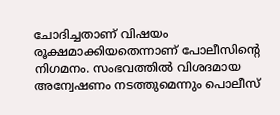ചോദിച്ചതാണ് വിഷയം രൂക്ഷമാക്കിയതെന്നാണ് പോലീസിന്‍റെ നിഗമനം. സംഭവത്തിൽ വിശദമായ അന്വേഷണം നടത്തുമെന്നും പൊലീസ്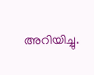അറിയിച്ചു.